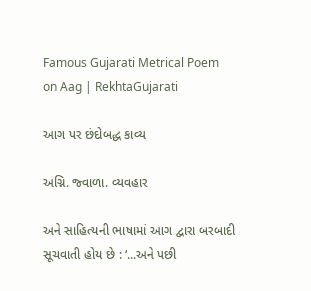Famous Gujarati Metrical Poem on Aag | RekhtaGujarati

આગ પર છંદોબદ્ધ કાવ્ય

અગ્નિ. જ્વાળા. વ્યવહાર

અને સાહિત્યની ભાષામાં આગ દ્વારા બરબાદી સૂચવાતી હોય છે : ‘...અને પછી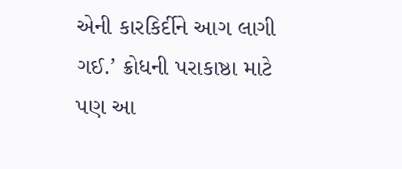એની કારકિર્દીને આગ લાગી ગઈ.’ ક્રોધની પરાકાષ્ઠા માટે પણ આ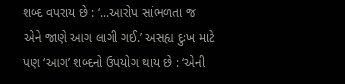શબ્દ વપરાય છે : ‘...આરોપ સાંભળતા જ એને જાણે આગ લાગી ગઈ.’ અસહ્ય દુઃખ માટે પણ ‘આગ’ શબ્દનો ઉપયોગ થાય છે : ‘એની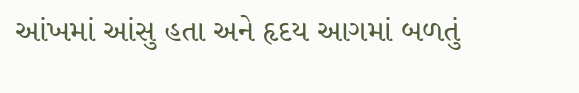આંખમાં આંસુ હતા અને હૃદય આગમાં બળતું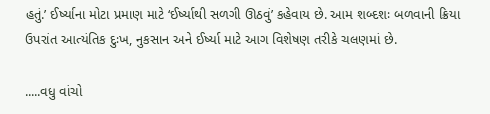હતું.’ ઈર્ષ્યાના મોટા પ્રમાણ માટે ‘ઈર્ષ્યાથી સળગી ઊઠવું’ કહેવાય છે. આમ શબ્દશઃ બળવાની ક્રિયા ઉપરાંત આત્યંતિક દુઃખ, નુકસાન અને ઈર્ષ્યા માટે આગ વિશેષણ તરીકે ચલણમાં છે.

.....વધુ વાંચો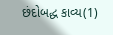છંદોબદ્ધ કાવ્ય(1)